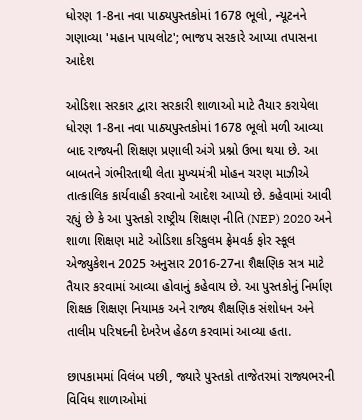ધોરણ 1-8ના નવા પાઠ્યપુસ્તકોમાં 1678 ભૂલો, ન્યૂટનને ગણાવ્યા 'મહાન પાયલોટ'; ભાજપ સરકારે આપ્યા તપાસના આદેશ

ઓડિશા સરકાર દ્વારા સરકારી શાળાઓ માટે તૈયાર કરાયેલા ધોરણ 1-8ના નવા પાઠ્યપુસ્તકોમાં 1678 ભૂલો મળી આવ્યા બાદ રાજ્યની શિક્ષણ પ્રણાલી અંગે પ્રશ્નો ઉભા થયા છે. આ બાબતને ગંભીરતાથી લેતા મુખ્યમંત્રી મોહન ચરણ માઝીએ તાત્કાલિક કાર્યવાહી કરવાનો આદેશ આપ્યો છે. કહેવામાં આવી રહ્યું છે કે આ પુસ્તકો રાષ્ટ્રીય શિક્ષણ નીતિ (NEP) 2020 અને શાળા શિક્ષણ માટે ઓડિશા કરિકુલમ ફ્રેમવર્ક ફોર સ્કૂલ એજ્યુકેશન 2025 અનુસાર 2016-27ના શૈક્ષણિક સત્ર માટે તૈયાર કરવામાં આવ્યા હોવાનું કહેવાય છે. આ પુસ્તકોનું નિર્માણ શિક્ષક શિક્ષણ નિયામક અને રાજ્ય શૈક્ષણિક સંશોધન અને તાલીમ પરિષદની દેખરેખ હેઠળ કરવામાં આવ્યા હતા.

છાપકામમાં વિલંબ પછી, જ્યારે પુસ્તકો તાજેતરમાં રાજ્યભરની વિવિધ શાળાઓમાં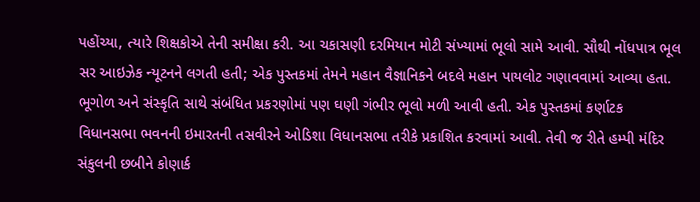પહોંચ્યા, ત્યારે શિક્ષકોએ તેની સમીક્ષા કરી. આ ચકાસણી દરમિયાન મોટી સંખ્યામાં ભૂલો સામે આવી. સૌથી નોંધપાત્ર ભૂલ સર આઇઝેક ન્યૂટનને લગતી હતી; એક પુસ્તકમાં તેમને મહાન વૈજ્ઞાનિકને બદલે મહાન પાયલોટ ગણાવવામાં આવ્યા હતા. ભૂગોળ અને સંસ્કૃતિ સાથે સંબંધિત પ્રકરણોમાં પણ ઘણી ગંભીર ભૂલો મળી આવી હતી. એક પુસ્તકમાં કર્ણાટક વિધાનસભા ભવનની ઇમારતની તસવીરને ઓડિશા વિધાનસભા તરીકે પ્રકાશિત કરવામાં આવી. તેવી જ રીતે હમ્પી મંદિર સંકુલની છબીને કોણાર્ક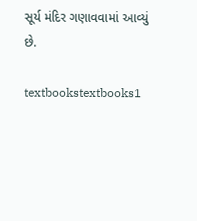સૂર્ય મંદિર ગણાવવામાં આવ્યું છે.

textbookstextbooks1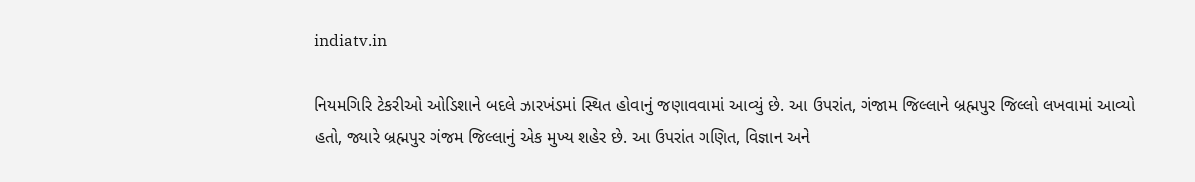indiatv.in

નિયમગિરિ ટેકરીઓ ઓડિશાને બદલે ઝારખંડમાં સ્થિત હોવાનું જણાવવામાં આવ્યું છે. આ ઉપરાંત, ગંજામ જિલ્લાને બ્રહ્મપુર જિલ્લો લખવામાં આવ્યો હતો, જ્યારે બ્રહ્મપુર ગંજમ જિલ્લાનું એક મુખ્ય શહેર છે. આ ઉપરાંત ગણિત, વિજ્ઞાન અને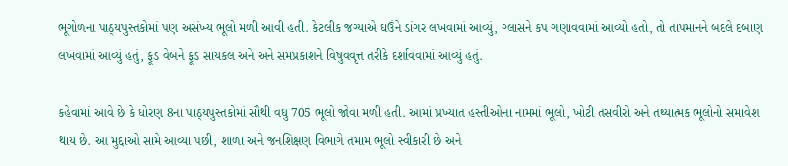ભૂગોળના પાઠ્યપુસ્તકોમાં પણ અસંખ્ય ભૂલો મળી આવી હતી. કેટલીક જગ્યાએ ઘઉંને ડાંગર લખવામાં આવ્યું, ગ્લાસને કપ ગણાવવામાં આવ્યો હતો, તો તાપમાનને બદલે દબાણ લખવામાં આવ્યું હતું, ફૂડ વેબને ફૂડ સાયકલ અને અને સમપ્રકાશને વિષુવવૃત્ત તરીકે દર્શાવવામાં આવ્યું હતું.

કહેવામાં આવે છે કે ધોરણ 8ના પાઠ્યપુસ્તકોમાં સૌથી વધુ 705 ભૂલો જોવા મળી હતી. આમાં પ્રખ્યાત હસ્તીઓના નામમાં ભૂલો, ખોટી તસવીરો અને તથ્યાત્મક ભૂલોનો સમાવેશ થાય છે. આ મુદ્દાઓ સામે આવ્યા પછી, શાળા અને જનશિક્ષણ વિભાગે તમામ ભૂલો સ્વીકારી છે અને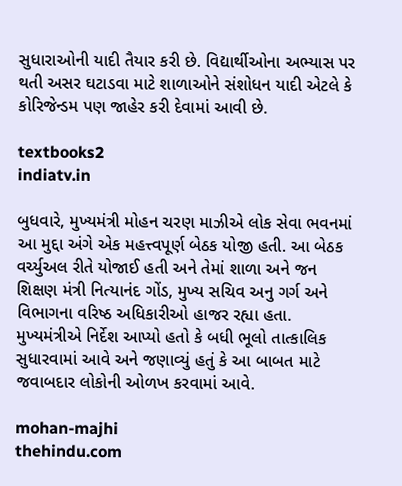સુધારાઓની યાદી તૈયાર કરી છે. વિદ્યાર્થીઓના અભ્યાસ પર થતી અસર ઘટાડવા માટે શાળાઓને સંશોધન યાદી એટલે કે કોરિજેન્ડમ પણ જાહેર કરી દેવામાં આવી છે.

textbooks2
indiatv.in

બુધવારે, મુખ્યમંત્રી મોહન ચરણ માઝીએ લોક સેવા ભવનમાં આ મુદ્દા અંગે એક મહત્ત્વપૂર્ણ બેઠક યોજી હતી. આ બેઠક વર્ચ્યુઅલ રીતે યોજાઈ હતી અને તેમાં શાળા અને જન શિક્ષણ મંત્રી નિત્યાનંદ ગોંડ, મુખ્ય સચિવ અનુ ગર્ગ અને વિભાગના વરિષ્ઠ અધિકારીઓ હાજર રહ્યા હતા. મુખ્યમંત્રીએ નિર્દેશ આપ્યો હતો કે બધી ભૂલો તાત્કાલિક સુધારવામાં આવે અને જણાવ્યું હતું કે આ બાબત માટે જવાબદાર લોકોની ઓળખ કરવામાં આવે.

mohan-majhi
thehindu.com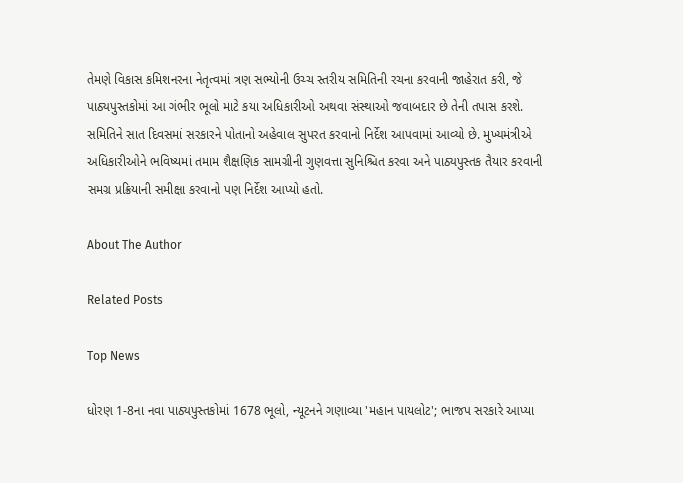તેમણે વિકાસ કમિશનરના નેતૃત્વમાં ત્રણ સભ્યોની ઉચ્ચ સ્તરીય સમિતિની રચના કરવાની જાહેરાત કરી, જે પાઠ્યપુસ્તકોમાં આ ગંભીર ભૂલો માટે કયા અધિકારીઓ અથવા સંસ્થાઓ જવાબદાર છે તેની તપાસ કરશે. સમિતિને સાત દિવસમાં સરકારને પોતાનો અહેવાલ સુપરત કરવાનો નિર્દેશ આપવામાં આવ્યો છે. મુખ્યમંત્રીએ અધિકારીઓને ભવિષ્યમાં તમામ શૈક્ષણિક સામગ્રીની ગુણવત્તા સુનિશ્ચિત કરવા અને પાઠ્યપુસ્તક તૈયાર કરવાની સમગ્ર પ્રક્રિયાની સમીક્ષા કરવાનો પણ નિર્દેશ આપ્યો હતો.

About The Author

Related Posts

Top News

ધોરણ 1-8ના નવા પાઠ્યપુસ્તકોમાં 1678 ભૂલો, ન્યૂટનને ગણાવ્યા 'મહાન પાયલોટ'; ભાજપ સરકારે આપ્યા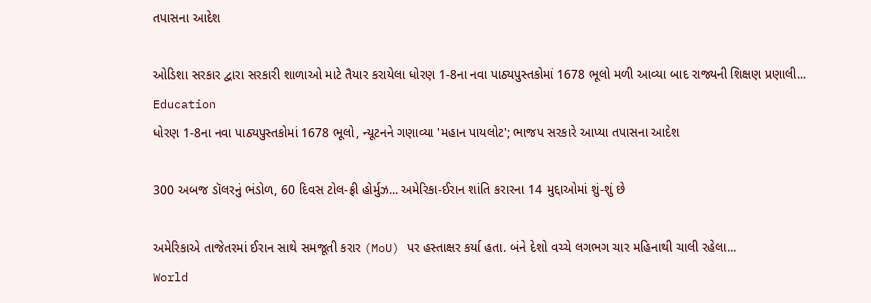તપાસના આદેશ

ઓડિશા સરકાર દ્વારા સરકારી શાળાઓ માટે તૈયાર કરાયેલા ધોરણ 1-8ના નવા પાઠ્યપુસ્તકોમાં 1678 ભૂલો મળી આવ્યા બાદ રાજ્યની શિક્ષણ પ્રણાલી...
Education
ધોરણ 1-8ના નવા પાઠ્યપુસ્તકોમાં 1678 ભૂલો, ન્યૂટનને ગણાવ્યા 'મહાન પાયલોટ'; ભાજપ સરકારે આપ્યા તપાસના આદેશ

300 અબજ ડૉલરનું ભંડોળ, 60 દિવસ ટોલ-ફ્રી હોર્મુઝ... અમેરિકા-ઈરાન શાંતિ કરારના 14 મુદ્દાઓમાં શું-શું છે

અમેરિકાએ તાજેતરમાં ઈરાન સાથે સમજૂતી કરાર (MoU) પર હસ્તાક્ષર કર્યા હતા. બંને દેશો વચ્ચે લગભગ ચાર મહિનાથી ચાલી રહેલા...
World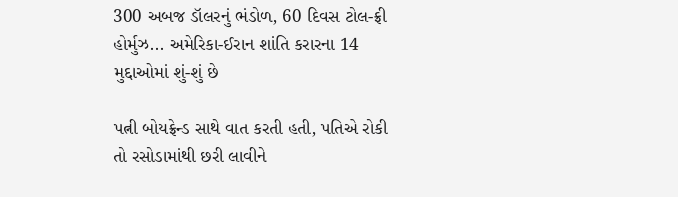300 અબજ ડૉલરનું ભંડોળ, 60 દિવસ ટોલ-ફ્રી હોર્મુઝ... અમેરિકા-ઈરાન શાંતિ કરારના 14 મુદ્દાઓમાં શું-શું છે

પત્ની બોયફ્રેન્ડ સાથે વાત કરતી હતી, પતિએ રોકી તો રસોડામાંથી છરી લાવીને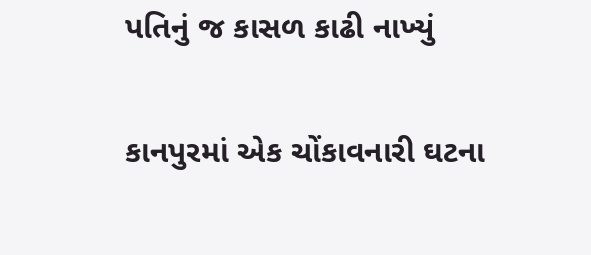પતિનું જ કાસળ કાઢી નાખ્યું

કાનપુરમાં એક ચોંકાવનારી ઘટના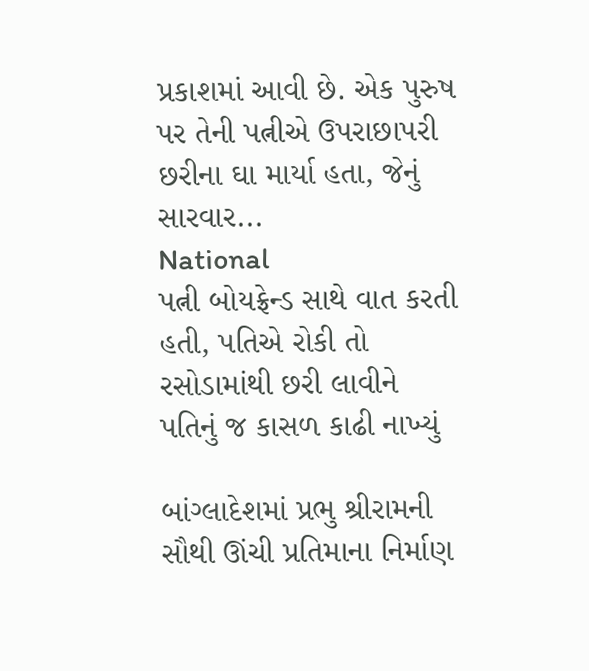પ્રકાશમાં આવી છે. એક પુરુષ પર તેની પત્નીએ ઉપરાછાપરી છરીના ઘા માર્યા હતા, જેનું સારવાર...
National
પત્ની બોયફ્રેન્ડ સાથે વાત કરતી હતી, પતિએ રોકી તો રસોડામાંથી છરી લાવીને પતિનું જ કાસળ કાઢી નાખ્યું

બાંગ્લાદેશમાં પ્રભુ શ્રીરામની સૌથી ઊંચી પ્રતિમાના નિર્માણ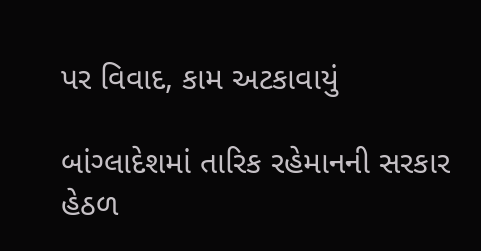પર વિવાદ, કામ અટકાવાયું

બાંગ્લાદેશમાં તારિક રહેમાનની સરકાર હેઠળ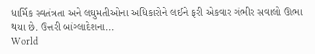ધાર્મિક સ્વતંત્રતા અને લઘુમતીઓના અધિકારોને લઈને ફરી એકવાર ગંભીર સવાલો ઊભા થયા છે. ઉત્તરી બાંગ્લાદેશના...
World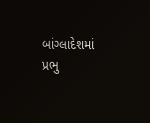બાંગ્લાદેશમાં પ્રભુ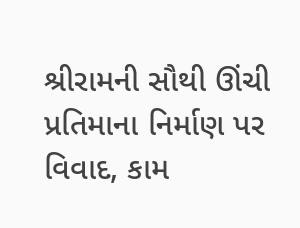શ્રીરામની સૌથી ઊંચી પ્રતિમાના નિર્માણ પર વિવાદ, કામ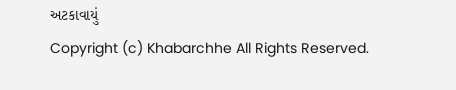અટકાવાયું
Copyright (c) Khabarchhe All Rights Reserved.